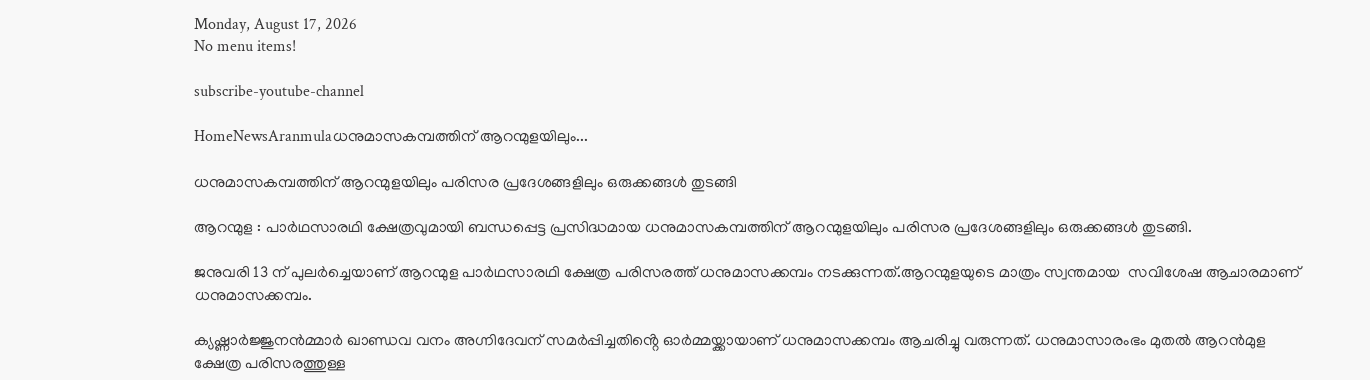Monday, August 17, 2026
No menu items!

subscribe-youtube-channel

HomeNewsAranmulaധനുമാസകമ്പത്തിന് ആറന്മുളയിലും...

ധനുമാസകമ്പത്തിന് ആറന്മുളയിലും പരിസര പ്രദേശങ്ങളിലും ഒരുക്കങ്ങൾ തുടങ്ങി

ആറന്മുള : പാർഥസാരഥി ക്ഷേത്രവുമായി ബന്ധപ്പെട്ട പ്രസിദ്ധമായ ധനുമാസകമ്പത്തിന് ആറന്മുളയിലും പരിസര പ്രദേശങ്ങളിലും ഒരുക്കങ്ങൾ തുടങ്ങി.

ജനുവരി 13 ന് പുലർച്ചെയാണ് ആറന്മുള പാർഥസാരഥി ക്ഷേത്ര പരിസരത്ത് ധനുമാസക്കമ്പം നടക്കുന്നത്.ആറന്മുളയുടെ മാത്രം സ്വന്തമായ  സവിശേഷ ആചാരമാണ് ധനുമാസക്കമ്പം.

ക്യഷ്ണാർജ്ജുനൻമ്മാർ ഖാണ്ഡവ വനം അഗ്നിദേവന് സമർപ്പിച്ചതിൻ്റെ ഓർമ്മയ്ക്കായാണ് ധനുമാസക്കമ്പം ആചരിച്ചു വരുന്നത്. ധനുമാസാരംഭം മുതൽ ആറൻമുള ക്ഷേത്ര പരിസരത്തുള്ള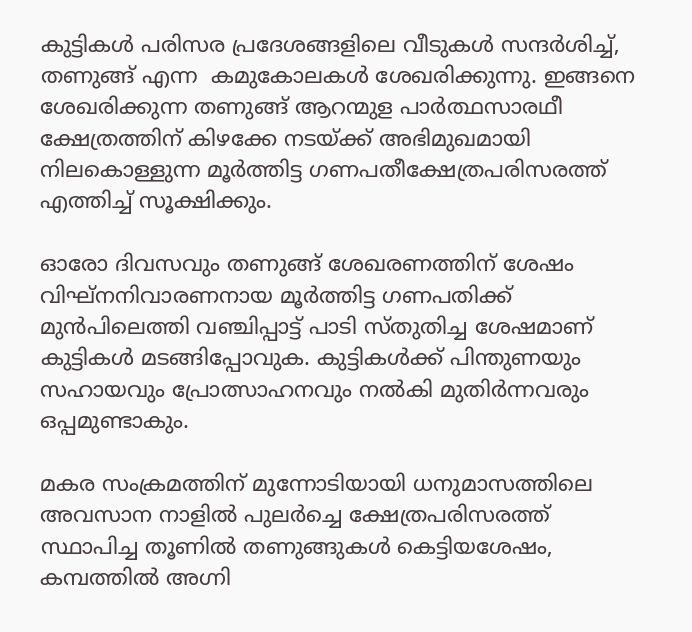കുട്ടികൾ പരിസര പ്രദേശങ്ങളിലെ വീടുകൾ സന്ദർശിച്ച്, തണുങ്ങ് എന്ന  കമുകോലകൾ ശേഖരിക്കുന്നു. ഇങ്ങനെ ശേഖരിക്കുന്ന തണുങ്ങ് ആറന്മുള പാർത്ഥസാരഥീ ക്ഷേത്രത്തിന് കിഴക്കേ നടയ്ക്ക് അഭിമുഖമായി നിലകൊള്ളുന്ന മൂർത്തിട്ട ഗണപതീക്ഷേത്രപരിസരത്ത് എത്തിച്ച് സൂക്ഷിക്കും.

ഓരോ ദിവസവും തണുങ്ങ് ശേഖരണത്തിന് ശേഷം വിഘ്നനിവാരണനായ മൂർത്തിട്ട ഗണപതിക്ക്  മുൻപിലെത്തി വഞ്ചിപ്പാട്ട് പാടി സ്തുതിച്ച ശേഷമാണ് കുട്ടികൾ മടങ്ങിപ്പോവുക. കുട്ടികൾക്ക് പിന്തുണയും സഹായവും പ്രോത്സാഹനവും നൽകി മുതിർന്നവരും ഒപ്പമുണ്ടാകും.

മകര സംക്രമത്തിന് മുന്നോടിയായി ധനുമാസത്തിലെ അവസാന നാളിൽ പുലർച്ചെ ക്ഷേത്രപരിസരത്ത് സ്ഥാപിച്ച തൂണിൽ തണുങ്ങുകൾ കെട്ടിയശേഷം, കമ്പത്തിൽ അഗ്നി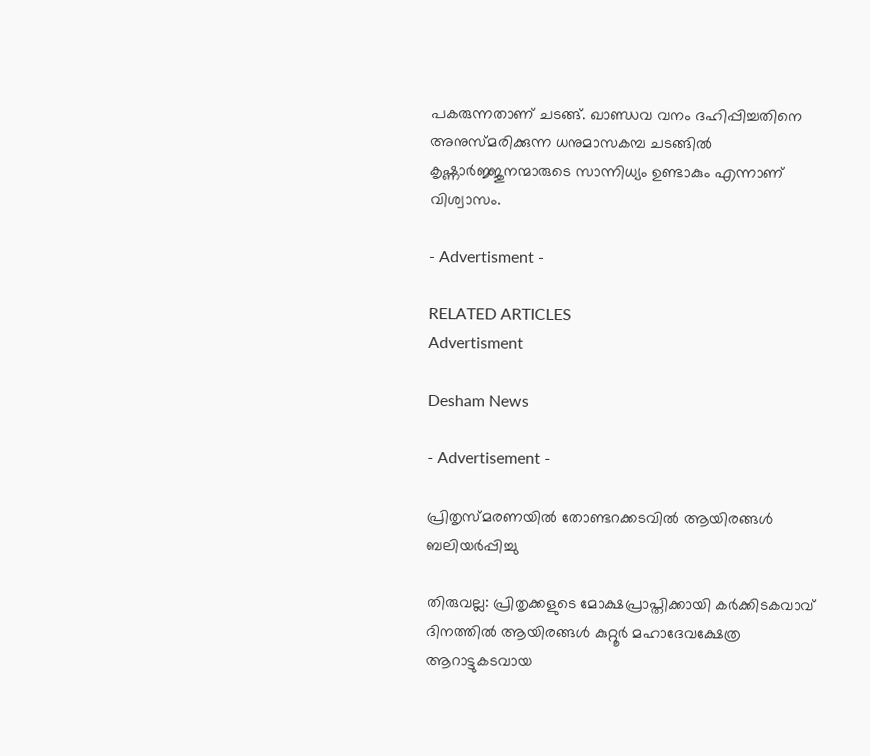പകരുന്നതാണ് ചടങ്ങ്. ഖാണ്ഡവ വനം ദഹിപ്പിച്ചതിനെ അനുസ്മരിക്കുന്ന ധനുമാസകമ്പ ചടങ്ങിൽ കൃഷ്ണാർജ്ജുനന്മാരുടെ സാന്നിധ്യം ഉണ്ടാകും എന്നാണ് വിശ്വാസം.

- Advertisment -

RELATED ARTICLES
Advertisment

Desham News

- Advertisement -

പ്രിതൃസ്മരണയിൽ തോണ്ടറക്കടവിൽ ആയിരങ്ങൾ ബലിയർപ്പിച്ചു

തിരുവല്ല: പ്രിതൃക്കളുടെ മോക്ഷപ്രാപ്തിക്കായി കർക്കിടകവാവ് ദിനത്തിൽ ആയിരങ്ങൾ കുറ്റൂർ മഹാദേവക്ഷേത്ര ആറാട്ടുകടവായ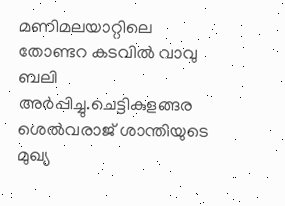മണിമലയാറ്റിലെ തോണ്ടറ കടവിൽ വാവു ബലി അർപ്പിച്ചു.ചെട്ടികുളങ്ങര ശെല്‍വരാജ് ശാന്തിയുടെ മുഖ്യ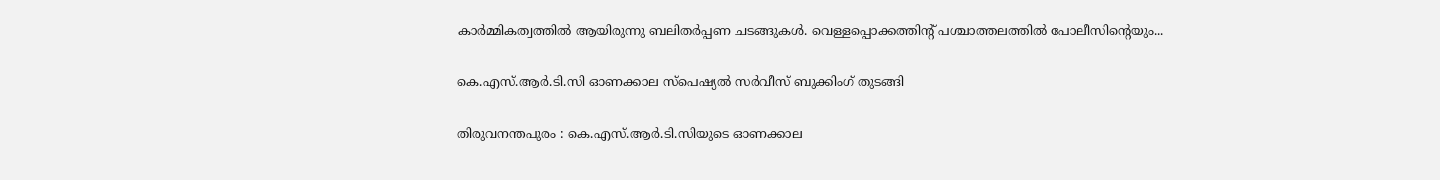കാർമ്മികത്വത്തിൽ ആയിരുന്നു ബലിതർപ്പണ ചടങ്ങുകൾ. വെള്ളപ്പൊക്കത്തിൻ്റ് പശ്ചാത്തലത്തിൽ പോലീസിന്റെയും...

കെ.എസ്.ആർ.ടി.സി ഓണക്കാല സ്‌പെഷ്യൽ സർവീസ് ബുക്കിംഗ് തുടങ്ങി

തിരുവനന്തപുരം : കെ.എസ്.ആർ.ടി.സിയുടെ ഓണക്കാല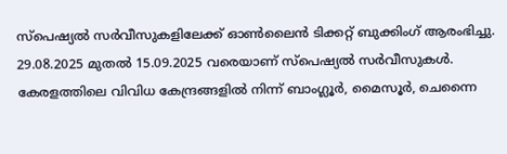സ്‌പെഷ്യൽ സർവീസുകളിലേക്ക് ഓൺലൈൻ ടിക്കറ്റ് ബുക്കിംഗ് ആരംഭിച്ചു. 29.08.2025 മുതൽ 15.09.2025 വരെയാണ് സ്‌പെഷ്യൽ സർവീസുകൾ. കേരളത്തിലെ വിവിധ കേന്ദ്രങ്ങളിൽ നിന്ന് ബാംഗ്ലൂർ, മൈസൂർ, ചെന്നൈ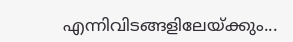എന്നിവിടങ്ങളിലേയ്ക്കും...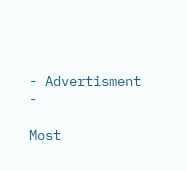- Advertisment -

Most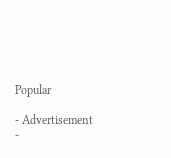Popular

- Advertisement -